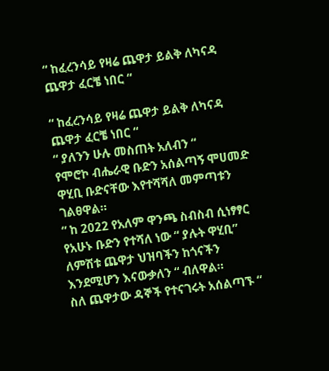“ ከፈረንሳይ የዛሬ ጨዋታ ይልቅ ለካናዳ ጨዋታ ፈርቼ ነበር “

“ ከፈረንሳይ የዛሬ ጨዋታ ይልቅ ለካናዳ ጨዋታ ፈርቼ ነበር “
“ ያለንን ሁሉ መስጠት አለብን “
የሞሮኮ ብሔራዊ ቡድን አሰልጣኝ ሞሀመድ ዋሂቢ ቡድናቸው እየተሻሻለ መምጣቱን ገልፀዋል።
“ ከ 2022 የአለም ዋንጫ ስብስብ ሲነፃፃር የአሁኑ ቡድን የተሻለ ነው “ ያሉት ዋሂቢ” ለምሽቱ ጨዋታ ህዝባችን ከጎናችን እንደሚሆን እናውቃለን “ ብለዋል።
ስለ ጨዋታው ዳኞች የተናገሩት አሰልጣኙ “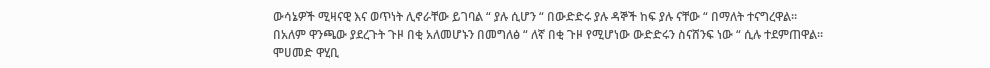ውሳኔዎች ሚዛናዊ እና ወጥነት ሊኖራቸው ይገባል “ ያሉ ሲሆን “ በውድድሩ ያሉ ዳኞች ከፍ ያሉ ናቸው “ በማለት ተናግረዋል።
በአለም ዋንጫው ያደረጉት ጉዞ በቂ አለመሆኑን በመግለፅ “ ለኛ በቂ ጉዞ የሚሆነው ውድድሩን ስናሸንፍ ነው “ ሲሉ ተደምጠዋል።
ሞሀመድ ዋሂቢ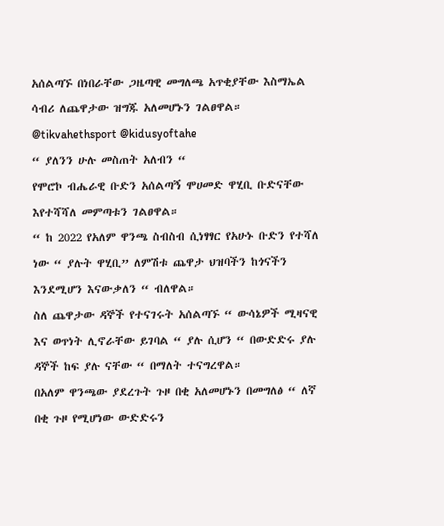አሰልጣኙ በነበራቸው ጋዜጣዊ መግለጫ አጥቂያቸው እስማኤል ሳብሪ ለጨዋታው ዝግጁ አለመሆኑን ገልፀዋል።
@tikvahethsport @kidusyoftahe
“ ያለንን ሁሉ መስጠት አለብን “
የሞሮኮ ብሔራዊ ቡድን አሰልጣኝ ሞሀመድ ዋሂቢ ቡድናቸው እየተሻሻለ መምጣቱን ገልፀዋል።
“ ከ 2022 የአለም ዋንጫ ስብስብ ሲነፃፃር የአሁኑ ቡድን የተሻለ ነው “ ያሉት ዋሂቢ” ለምሽቱ ጨዋታ ህዝባችን ከጎናችን እንደሚሆን እናውቃለን “ ብለዋል።
ስለ ጨዋታው ዳኞች የተናገሩት አሰልጣኙ “ ውሳኔዎች ሚዛናዊ እና ወጥነት ሊኖራቸው ይገባል “ ያሉ ሲሆን “ በውድድሩ ያሉ ዳኞች ከፍ ያሉ ናቸው “ በማለት ተናግረዋል።
በአለም ዋንጫው ያደረጉት ጉዞ በቂ አለመሆኑን በመግለፅ “ ለኛ በቂ ጉዞ የሚሆነው ውድድሩን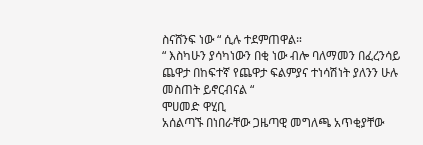ስናሸንፍ ነው “ ሲሉ ተደምጠዋል።
“ እስካሁን ያሳካነውን በቂ ነው ብሎ ባለማመን በፈረንሳይ ጨዋታ በከፍተኛ የጨዋታ ፍልምያና ተነሳሽነት ያለንን ሁሉ መስጠት ይኖርብናል “
ሞሀመድ ዋሂቢ
አሰልጣኙ በነበራቸው ጋዜጣዊ መግለጫ አጥቂያቸው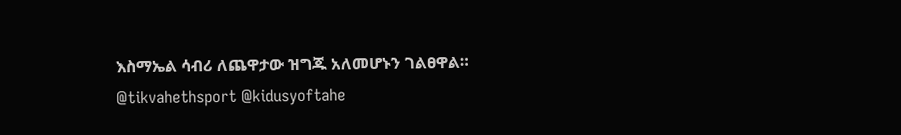እስማኤል ሳብሪ ለጨዋታው ዝግጁ አለመሆኑን ገልፀዋል።
@tikvahethsport @kidusyoftahe